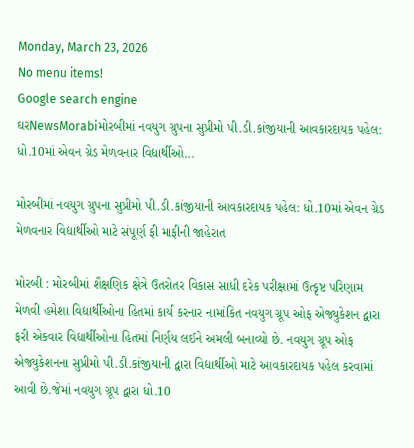Monday, March 23, 2026
No menu items!
Google search engine
ઘરNewsMorabiમોરબીમાં નવયુગ ગ્રુપના સુપ્રીમો પી.ડી.કાંજીયાની આવકારદાયક પહેલ: ધો.10માં એવન ગ્રેડ મેળવનાર વિદ્યાર્થીઓ...

મોરબીમાં નવયુગ ગ્રુપના સુપ્રીમો પી.ડી.કાંજીયાની આવકારદાયક પહેલ: ધો.10માં એવન ગ્રેડ મેળવનાર વિદ્યાર્થીઓ માટે સંપૂર્ણ ફી માફીની જાહેરાત

મોરબી : મોરબીમાં શૈક્ષણિક ક્ષેત્રે ઉતરોતર વિકાસ સાધી દરેક પરીક્ષામાં ઉત્કૃષ્ટ પરિણામ મેળવી હમેશા વિદ્યાર્થીઓના હિતમાં કાર્ય કરનાર નામાંકિત નવયુગ ગ્રૂપ ઓફ એજ્યુકેશન દ્વારા ફરી એકવાર વિદ્યાર્થીઓના હિતમાં નિર્ણય લઈને અમલી બનાવ્યો છે. નવયુગ ગ્રૂપ ઓફ એજ્યુકેશનના સુપ્રીમો પી.ડી.કાંજીયાની દ્વારા વિદ્યાર્થીઓ માટે આવકારદાયક પહેલ કરવામાં આવી છે.જેમાં નવયુગ ગ્રૂપ દ્વારા ધો.10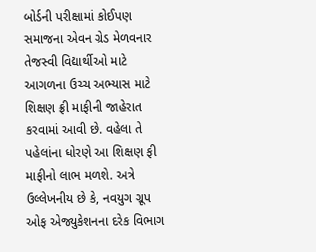બોર્ડની પરીક્ષામાં કોઈપણ સમાજના એવન ગ્રેડ મેળવનાર તેજસ્વી વિદ્યાર્થીઓ માટે આગળના ઉચ્ચ અભ્યાસ માટે શિક્ષણ ફ્રી માફીની જાહેરાત કરવામાં આવી છે. વહેલા તે પહેલાંના ધોરણે આ શિક્ષણ ફી માફીનો લાભ મળશે. અત્રે ઉલ્લેખનીય છે કે, નવયુગ ગ્રૂપ ઓફ એજ્યુકેશનના દરેક વિભાગ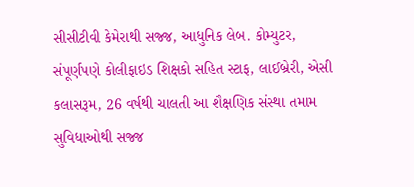સીસીટીવી કેમેરાથી સજ્જ, આધુનિક લેબ. કોમ્યુટર, સંપૂર્ણપણે કોલીફાઇડ શિક્ષકો સહિત સ્ટાફ, લાઈબ્રેરી, એસી કલાસરૂમ, 26 વર્ષથી ચાલતી આ શૈક્ષણિક સંસ્થા તમામ સુવિધાઓથી સજ્જ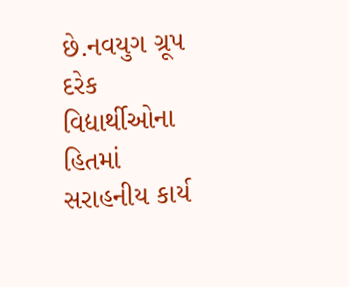છે.નવયુગ ગ્રૂપ દરેક વિદ્યાર્થીઓના હિતમાં સરાહનીય કાર્ય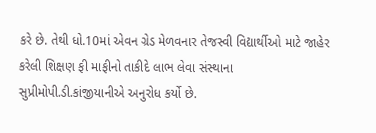કરે છે. તેથી ધો.10માં એવન ગ્રેડ મેળવનાર તેજસ્વી વિદ્યાર્થીઓ માટે જાહેર કરેલી શિક્ષણ ફી માફીનો તાકીદે લાભ લેવા સંસ્થાના સુપ્રીમોપી.ડી.કાંજીયાનીએ અનુરોધ કર્યો છે.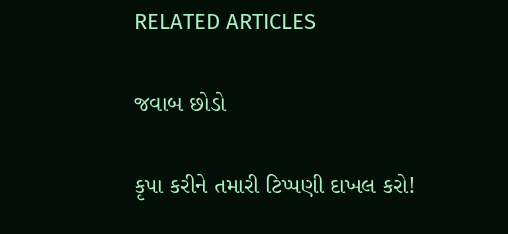RELATED ARTICLES

જવાબ છોડો

કૃપા કરીને તમારી ટિપ્પણી દાખલ કરો!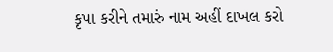કૃપા કરીને તમારું નામ અહીં દાખલ કરો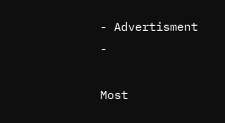- Advertisment -

Most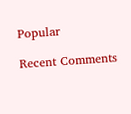Popular

Recent Comments